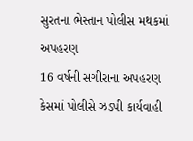સુરતના ભેસ્તાન પોલીસ મથકમાં અપહરણ
16 વર્ષની સગીરાના અપહરણ કેસમાં પોલીસે ઝડપી કાર્યવાહી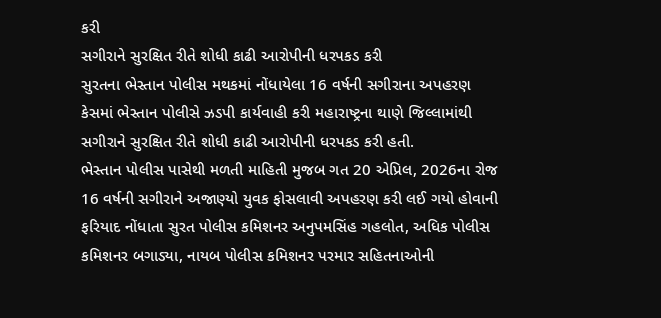કરી
સગીરાને સુરક્ષિત રીતે શોધી કાઢી આરોપીની ધરપકડ કરી
સુરતના ભેસ્તાન પોલીસ મથકમાં નોંધાયેલા 16 વર્ષની સગીરાના અપહરણ કેસમાં ભેસ્તાન પોલીસે ઝડપી કાર્યવાહી કરી મહારાષ્ટ્રના થાણે જિલ્લામાંથી સગીરાને સુરક્ષિત રીતે શોધી કાઢી આરોપીની ધરપકડ કરી હતી.
ભેસ્તાન પોલીસ પાસેથી મળતી માહિતી મુજબ ગત 20 એપ્રિલ, 2026ના રોજ 16 વર્ષની સગીરાને અજાણ્યો યુવક ફોસલાવી અપહરણ કરી લઈ ગયો હોવાની ફરિયાદ નોંધાતા સુરત પોલીસ કમિશનર અનુપમસિંહ ગહલોત, અધિક પોલીસ કમિશનર બગાડ્યા, નાયબ પોલીસ કમિશનર પરમાર સહિતનાઓની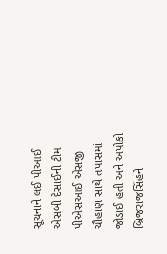સૂચનાને લઈ પીઆઈ એસબી દેસાઈની ટીમ પીએસઆઈ એસજી ચૌહાણ સાથે તપાસમાં જોડાઈ હતી અને અપોકો બ્રિજરાજસિંહને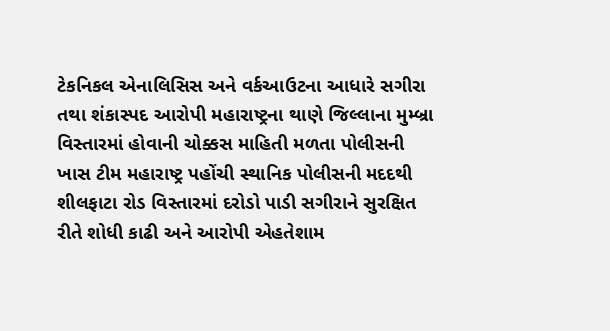ટેકનિકલ એનાલિસિસ અને વર્કઆઉટના આધારે સગીરા તથા શંકાસ્પદ આરોપી મહારાષ્ટ્રના થાણે જિલ્લાના મુમ્બ્રા વિસ્તારમાં હોવાની ચોક્કસ માહિતી મળતા પોલીસની ખાસ ટીમ મહારાષ્ટ્ર પહોંચી સ્થાનિક પોલીસની મદદથી શીલફાટા રોડ વિસ્તારમાં દરોડો પાડી સગીરાને સુરક્ષિત રીતે શોધી કાઢી અને આરોપી એહતેશામ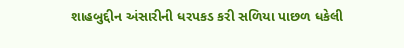શાહબુદ્દીન અંસારીની ધરપકડ કરી સળિયા પાછળ ધકેલી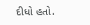દીધો હતો.